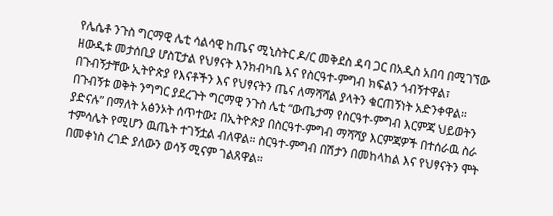የሌሴቶ ንጉስ ግርማዊ ሌቲ ሳልሳዊ ከጤና ሚኒስትር ዶ/ር መቅደስ ዳባ ጋር በአዲስ አበባ በሚገኘው ዘውዲቱ መታሰቢያ ሆስፒታል የህፃናት እንክብካቤ እና የስርዓተ-ምግብ ክፍልን ጎብኝተዋል፣ በጉብኝታቸው ኢትዮጵያ የእናቶችን እና የህፃናትን ጤና ለማሻሻል ያላትን ቁርጠኝነት አድንቀዋል።
በጉብኝቱ ወቅት ንግግር ያደረጉት ግርማዊ ንጉስ ሌቲ “ውጤታማ የስርዓተ-ምግብ እርምጃ ህይወትን ያድናሉ” በማለት አፅንኦት ሰጥተው፤ በኢትዮጵያ በስርዓተ-ምግብ ማሻሻያ እርምጃዎች በተሰራዉ ስራ ተምሳሌት የሚሆን ዉጤት ተገኝቷል ብለዋል። ስርዓተ-ምግብ በሽታን በመከላከል እና የህፃናትን ሞት በመቀነስ ረገድ ያለውን ወሳኝ ሚናም ገልጸዋል።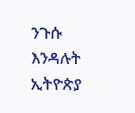ንጉሱ እንዳሉት ኢትዮጵያ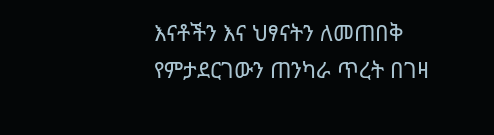እናቶችን እና ህፃናትን ለመጠበቅ የምታደርገውን ጠንካራ ጥረት በገዛ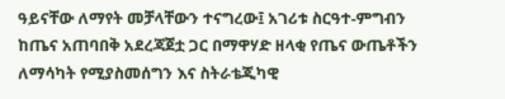ዓይናቸው ለማየት መቻላቸውን ተናግረው፤ አገሪቱ ስርዓተ-ምግብን ከጤና አጠባበቅ አደረጃጀቷ ጋር በማዋሃድ ዘላቂ የጤና ውጤቶችን ለማሳካት የሚያስመሰግን እና ስትራቴጂካዊ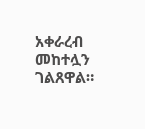አቀራረብ መከተሏን ገልጸዋል።